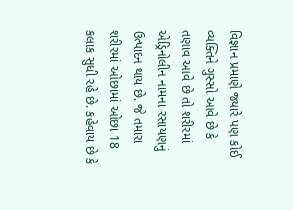વિજ્ઞાન પ્રમાણે જ્યારે પણ કોઈ વ્યક્તિને ગુસ્સો આવે છે કે તણાવ આવે છે તો શરીરમાં એડ્રિનોલીન નામના રસાયણનું ઉત્પાદન થાય છે. જે તમારા શરીરમાં ઓછામાં ઓછા 18 કલાક સુધી રહે છે. કહેવાય છે કે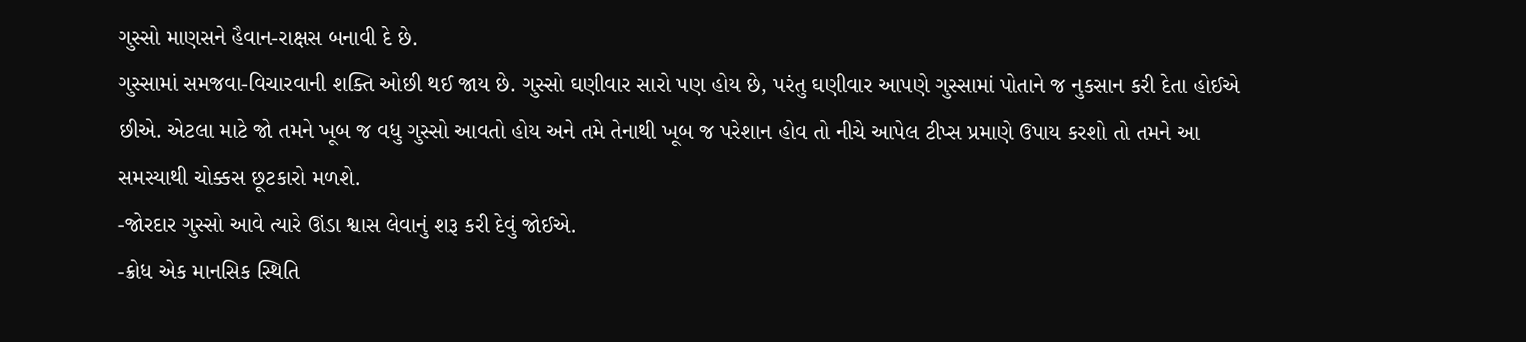ગુસ્સો માણસને હૈવાન-રાક્ષસ બનાવી દે છે.
ગુસ્સામાં સમજવા-વિચારવાની શક્તિ ઓછી થઈ જાય છે. ગુસ્સો ઘણીવાર સારો પણ હોય છે, પરંતુ ઘણીવાર આપણે ગુસ્સામાં પોતાને જ નુકસાન કરી દેતા હોઈએ છીએ. એટલા માટે જો તમને ખૂબ જ વધુ ગુસ્સો આવતો હોય અને તમે તેનાથી ખૂબ જ પરેશાન હોવ તો નીચે આપેલ ટીપ્સ પ્રમાણે ઉપાય કરશો તો તમને આ સમસ્યાથી ચોક્કસ છૂટકારો મળશે.
-જોરદાર ગુસ્સો આવે ત્યારે ઊંડા શ્વાસ લેવાનું શરૂ કરી દેવું જોઈએ.
-ક્રોધ એક માનસિક સ્થિતિ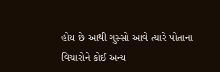હોય છે આથી ગુસ્સો આવે ત્યારે પોતાના વિચારોને કોઈ અન્ય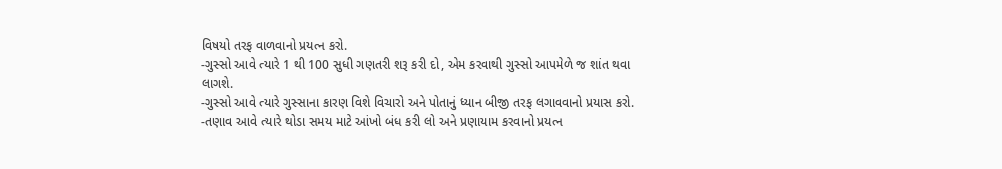વિષયો તરફ વાળવાનો પ્રયત્ન કરો.
-ગુસ્સો આવે ત્યારે 1 થી 100 સુધી ગણતરી શરૂ કરી દો, એમ કરવાથી ગુસ્સો આપમેળે જ શાંત થવા લાગશે.
-ગુસ્સો આવે ત્યારે ગુસ્સાના કારણ વિશે વિચારો અને પોતાનું ધ્યાન બીજી તરફ લગાવવાનો પ્રયાસ કરો.
-તણાવ આવે ત્યારે થોડા સમય માટે આંખો બંધ કરી લો અને પ્રણાયામ કરવાનો પ્રયત્ન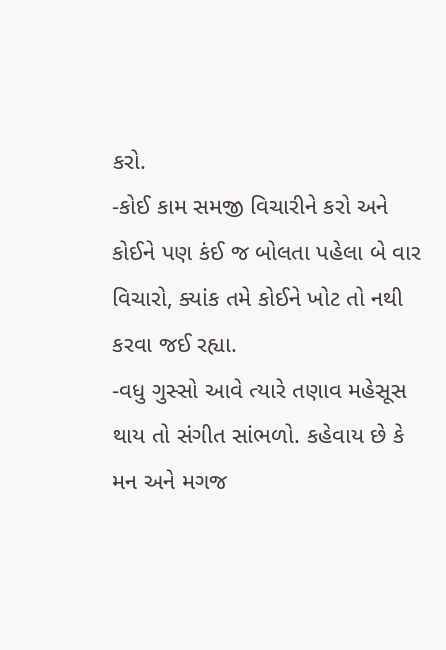કરો.
-કોઈ કામ સમજી વિચારીને કરો અને કોઈને પણ કંઈ જ બોલતા પહેલા બે વાર વિચારો, ક્યાંક તમે કોઈને ખોટ તો નથી કરવા જઈ રહ્યા.
-વધુ ગુસ્સો આવે ત્યારે તણાવ મહેસૂસ થાય તો સંગીત સાંભળો. કહેવાય છે કે મન અને મગજ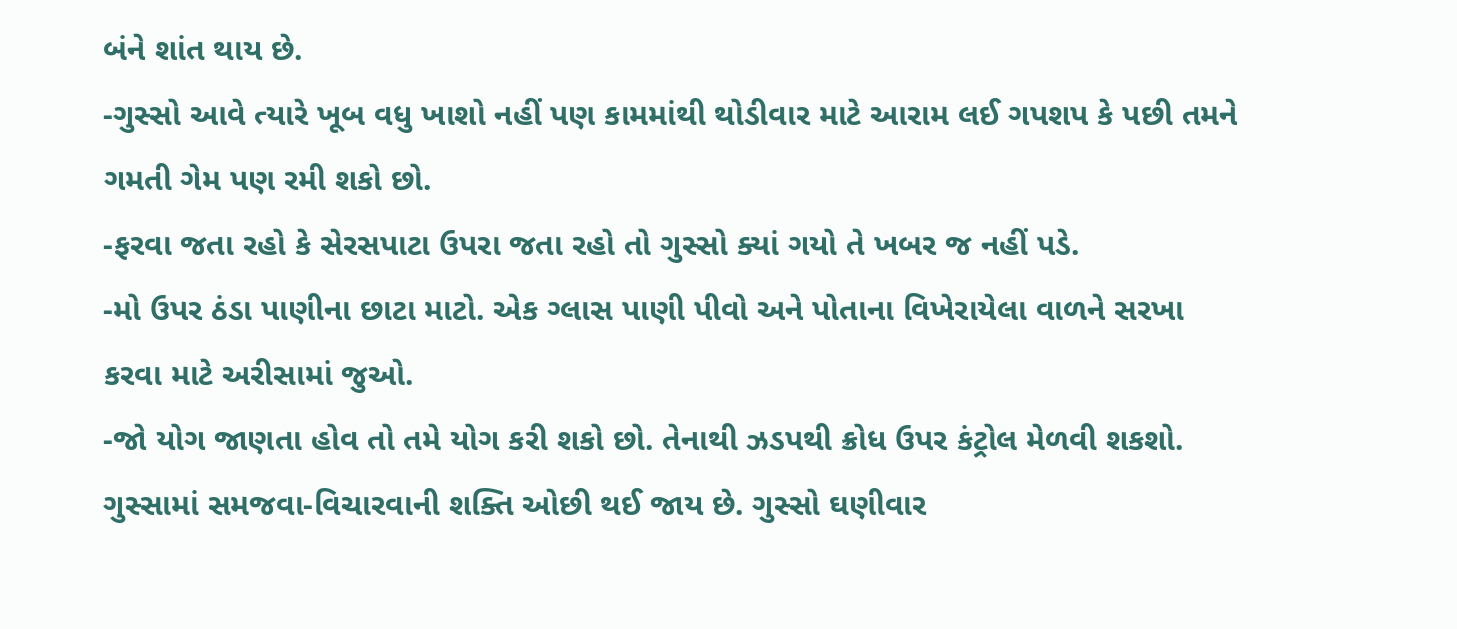બંને શાંત થાય છે.
-ગુસ્સો આવે ત્યારે ખૂબ વધુ ખાશો નહીં પણ કામમાંથી થોડીવાર માટે આરામ લઈ ગપશપ કે પછી તમને ગમતી ગેમ પણ રમી શકો છો.
-ફરવા જતા રહો કે સેરસપાટા ઉપરા જતા રહો તો ગુસ્સો ક્યાં ગયો તે ખબર જ નહીં પડે.
-મો ઉપર ઠંડા પાણીના છાટા માટો. એક ગ્લાસ પાણી પીવો અને પોતાના વિખેરાયેલા વાળને સરખા કરવા માટે અરીસામાં જુઓ.
-જો યોગ જાણતા હોવ તો તમે યોગ કરી શકો છો. તેનાથી ઝડપથી ક્રોધ ઉપર કંટ્રોલ મેળવી શકશો.
ગુસ્સામાં સમજવા-વિચારવાની શક્તિ ઓછી થઈ જાય છે. ગુસ્સો ઘણીવાર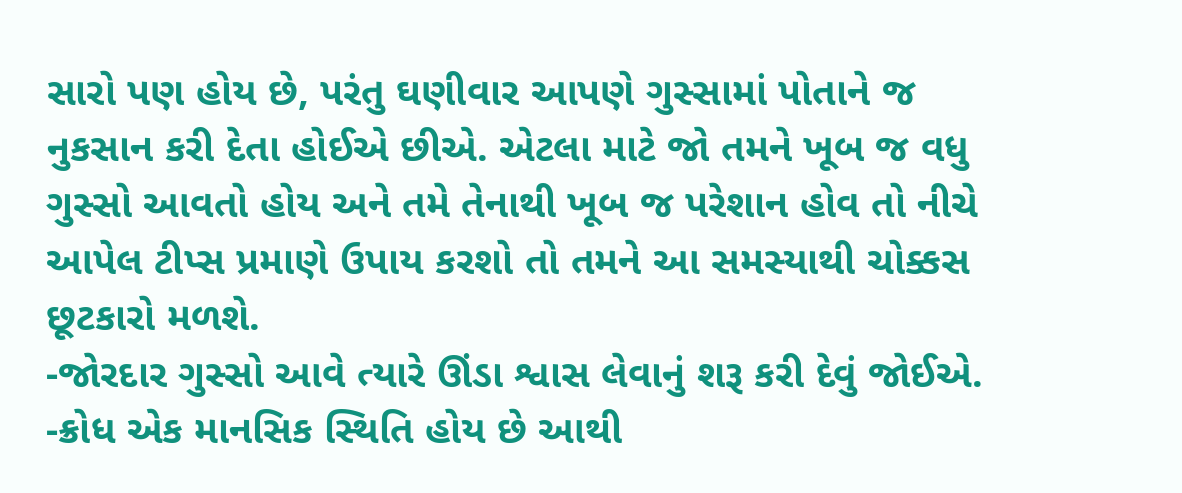સારો પણ હોય છે, પરંતુ ઘણીવાર આપણે ગુસ્સામાં પોતાને જ નુકસાન કરી દેતા હોઈએ છીએ. એટલા માટે જો તમને ખૂબ જ વધુ ગુસ્સો આવતો હોય અને તમે તેનાથી ખૂબ જ પરેશાન હોવ તો નીચે આપેલ ટીપ્સ પ્રમાણે ઉપાય કરશો તો તમને આ સમસ્યાથી ચોક્કસ છૂટકારો મળશે.
-જોરદાર ગુસ્સો આવે ત્યારે ઊંડા શ્વાસ લેવાનું શરૂ કરી દેવું જોઈએ.
-ક્રોધ એક માનસિક સ્થિતિ હોય છે આથી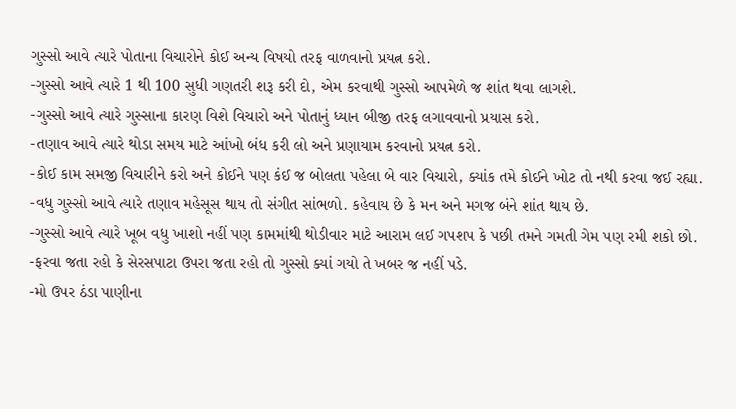ગુસ્સો આવે ત્યારે પોતાના વિચારોને કોઈ અન્ય વિષયો તરફ વાળવાનો પ્રયત્ન કરો.
-ગુસ્સો આવે ત્યારે 1 થી 100 સુધી ગણતરી શરૂ કરી દો, એમ કરવાથી ગુસ્સો આપમેળે જ શાંત થવા લાગશે.
-ગુસ્સો આવે ત્યારે ગુસ્સાના કારણ વિશે વિચારો અને પોતાનું ધ્યાન બીજી તરફ લગાવવાનો પ્રયાસ કરો.
-તણાવ આવે ત્યારે થોડા સમય માટે આંખો બંધ કરી લો અને પ્રણાયામ કરવાનો પ્રયત્ન કરો.
-કોઈ કામ સમજી વિચારીને કરો અને કોઈને પણ કંઈ જ બોલતા પહેલા બે વાર વિચારો, ક્યાંક તમે કોઈને ખોટ તો નથી કરવા જઈ રહ્યા.
-વધુ ગુસ્સો આવે ત્યારે તણાવ મહેસૂસ થાય તો સંગીત સાંભળો. કહેવાય છે કે મન અને મગજ બંને શાંત થાય છે.
-ગુસ્સો આવે ત્યારે ખૂબ વધુ ખાશો નહીં પણ કામમાંથી થોડીવાર માટે આરામ લઈ ગપશપ કે પછી તમને ગમતી ગેમ પણ રમી શકો છો.
-ફરવા જતા રહો કે સેરસપાટા ઉપરા જતા રહો તો ગુસ્સો ક્યાં ગયો તે ખબર જ નહીં પડે.
-મો ઉપર ઠંડા પાણીના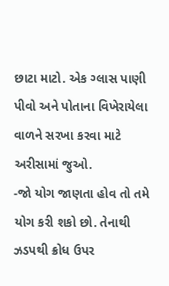છાટા માટો. એક ગ્લાસ પાણી પીવો અને પોતાના વિખેરાયેલા વાળને સરખા કરવા માટે અરીસામાં જુઓ.
-જો યોગ જાણતા હોવ તો તમે યોગ કરી શકો છો. તેનાથી ઝડપથી ક્રોધ ઉપર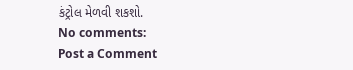કંટ્રોલ મેળવી શકશો.
No comments:
Post a Comment